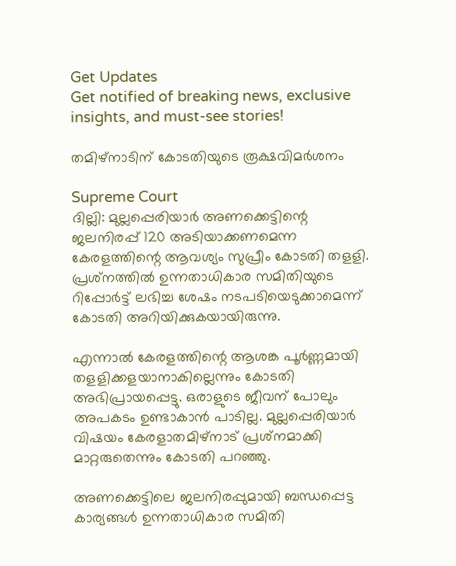Get Updates
Get notified of breaking news, exclusive insights, and must-see stories!

തമിഴ്‌നാടിന് കോടതിയുടെ രൂക്ഷവിമര്‍ശനം

Supreme Court
ദില്ലി: മുല്ലപ്പെരിയാര്‍ അണക്കെട്ടിന്റെ ജലനിരപ്പ് 120 അടിയാക്കണമെന്ന കേരളത്തിന്റെ ആവശ്യം സുപ്രീം കോടതി തളളി. പ്രശ്‌നത്തില്‍ ഉന്നതാധികാര സമിതിയുടെ റിപ്പോര്‍ട്ട് ലഭിച്ച ശേഷം നടപടിയെടുക്കാമെന്ന് കോടതി അറിയിക്കുകയായിരുന്നു.

എന്നാല്‍ കേരളത്തിന്റെ ആശങ്ക പൂര്‍ണ്ണമായി തളളിക്കളയാനാകില്ലെന്നും കോടതി അഭിപ്രായപ്പെട്ടു. ഒരാളുടെ ജീവന് പോലും അപകടം ഉണ്ടാകാന്‍ പാടില്ല. മുല്ലപ്പെരിയാര്‍ വിഷയം കേരളാതമിഴ്‌നാട് പ്രശ്‌നമാക്കി മാറ്റരുതെന്നും കോടതി പറഞ്ഞു.

അണക്കെട്ടിലെ ജലനിരപ്പുമായി ബന്ധപ്പെട്ട കാര്യങ്ങള്‍ ഉന്നതാധികാര സമിതി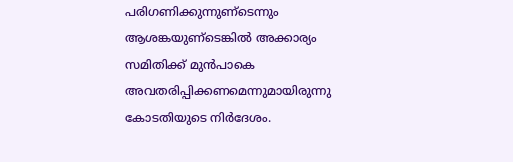പരിഗണിക്കുന്നുണ്‌ടെന്നും ആശങ്കയുണ്‌ടെങ്കില്‍ അക്കാര്യം സമിതിക്ക് മുന്‍പാകെ അവതരിപ്പിക്കണമെന്നുമായിരുന്നു കോടതിയുടെ നിര്‍ദേശം.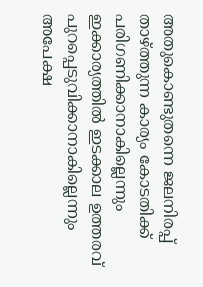അതുകൊണ്ടുതന്നെ ജലനിരപ്പ് താഴ്ത്തുന്ന കാര്യം കോടതിക്ക് പരിഗണിക്കാനാകില്ലെന്നും ഇക്കാര്യത്തില്‍ ഇടക്കാല ഉത്തരവ് പുറപ്പെടുവിക്കാനാകില്ലെന്നും അപേക്ഷ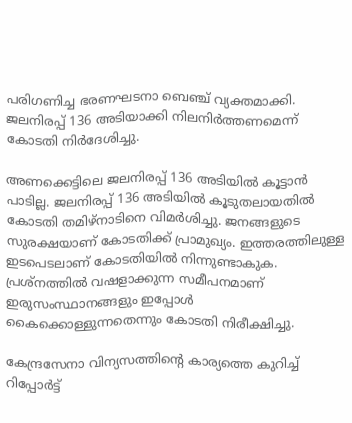പരിഗണിച്ച ഭരണഘടനാ ബെഞ്ച് വ്യക്തമാക്കി. ജലനിരപ്പ് 136 അടിയാക്കി നിലനിര്‍ത്തണമെന്ന് കോടതി നിര്‍ദേശിച്ചു.

അണക്കെട്ടിലെ ജലനിരപ്പ് 136 അടിയില്‍ കൂട്ടാന്‍ പാടില്ല. ജലനിരപ്പ് 136 അടിയില്‍ കൂടുതലായതില്‍ കോടതി തമിഴ്‌നാടിനെ വിമര്‍ശിച്ചു. ജനങ്ങളുടെ സുരക്ഷയാണ് കോടതിക്ക് പ്രാമുഖ്യം. ഇത്തരത്തിലുള്ള ഇടപെടലാണ് കോടതിയില്‍ നിന്നുണ്ടാകുക. പ്രശ്‌നത്തില്‍ വഷളാക്കുന്ന സമീപനമാണ് ഇരുസംസ്ഥാനങ്ങളും ഇപ്പോള്‍ കൈക്കൊള്ളുന്നതെന്നും കോടതി നിരീക്ഷിച്ചു.

കേന്ദ്രസേനാ വിന്യസത്തിന്റെ കാര്യത്തെ കുറിച്ച് റിപ്പോര്‍ട്ട്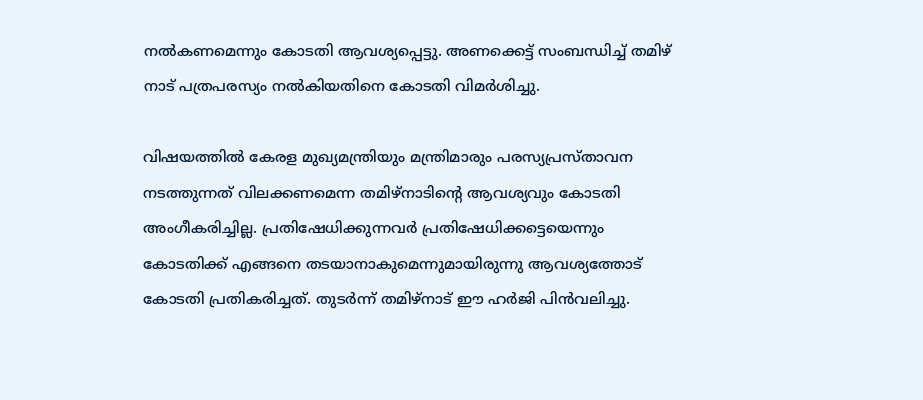നല്‍കണമെന്നും കോടതി ആവശ്യപ്പെട്ടു. അണക്കെട്ട് സംബന്ധിച്ച് തമിഴ് നാട് പത്രപരസ്യം നല്‍കിയതിനെ കോടതി വിമര്‍ശിച്ചു.

വിഷയത്തില്‍ കേരള മുഖ്യമന്ത്രിയും മന്ത്രിമാരും പരസ്യപ്രസ്താവന നടത്തുന്നത് വിലക്കണമെന്ന തമിഴ്‌നാടിന്റെ ആവശ്യവും കോടതി അംഗീകരിച്ചില്ല. പ്രതിഷേധിക്കുന്നവര്‍ പ്രതിഷേധിക്കട്ടെയെന്നും കോടതിക്ക് എങ്ങനെ തടയാനാകുമെന്നുമായിരുന്നു ആവശ്യത്തോട് കോടതി പ്രതികരിച്ചത്. തുടര്‍ന്ന് തമിഴ്‌നാട് ഈ ഹര്‍ജി പിന്‍വലിച്ചു.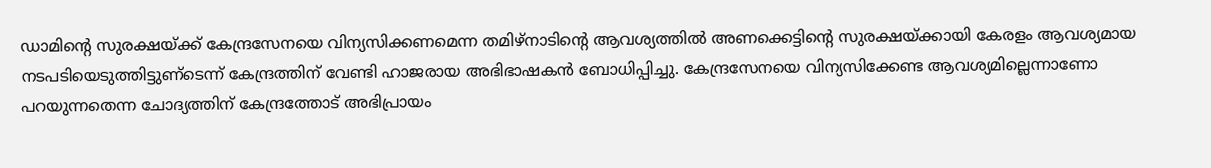ഡാമിന്റെ സുരക്ഷയ്ക്ക് കേന്ദ്രസേനയെ വിന്യസിക്കണമെന്ന തമിഴ്‌നാടിന്റെ ആവശ്യത്തില്‍ അണക്കെട്ടിന്റെ സുരക്ഷയ്ക്കായി കേരളം ആവശ്യമായ നടപടിയെടുത്തിട്ടുണ്‌ടെന്ന് കേന്ദ്രത്തിന് വേണ്ടി ഹാജരായ അഭിഭാഷകന്‍ ബോധിപ്പിച്ചു. കേന്ദ്രസേനയെ വിന്യസിക്കേണ്ട ആവശ്യമില്ലെന്നാണോ പറയുന്നതെന്ന ചോദ്യത്തിന് കേന്ദ്രത്തോട് അഭിപ്രായം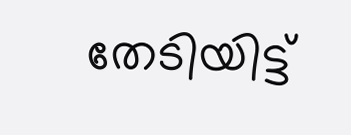തേടിയിട്ട്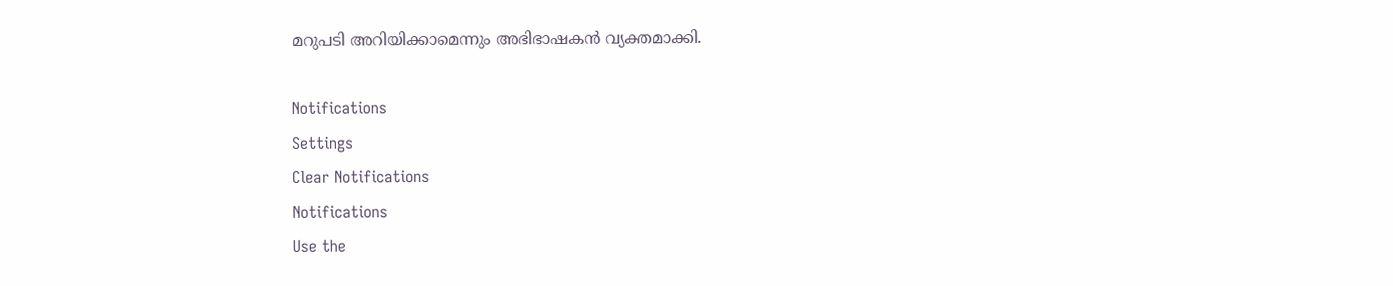മറുപടി അറിയിക്കാമെന്നും അഭിഭാഷകന്‍ വ്യക്തമാക്കി.

Notifications
Settings
Clear Notifications
Notifications
Use the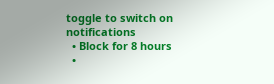toggle to switch on notifications
  • Block for 8 hours
  •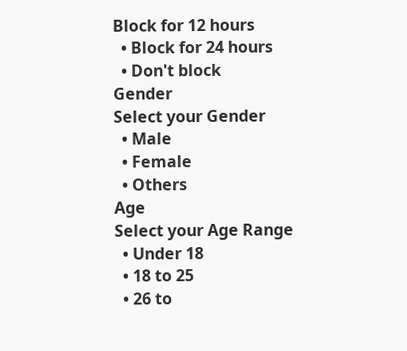Block for 12 hours
  • Block for 24 hours
  • Don't block
Gender
Select your Gender
  • Male
  • Female
  • Others
Age
Select your Age Range
  • Under 18
  • 18 to 25
  • 26 to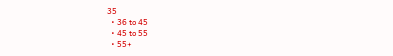35
  • 36 to 45
  • 45 to 55
  • 55+